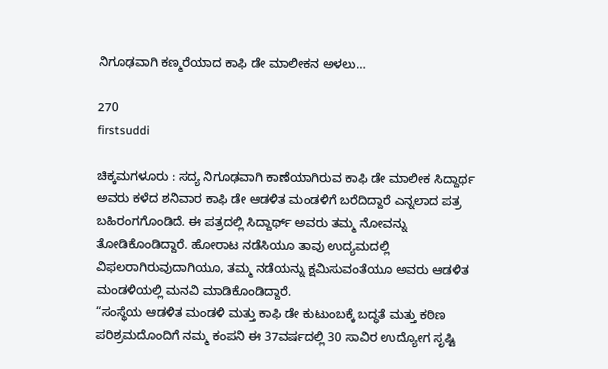ನಿಗೂಢವಾಗಿ ಕಣ್ಮರೆಯಾದ ಕಾಫಿ ಡೇ ಮಾಲೀಕನ ಅಳಲು…

270
firstsuddi

ಚಿಕ್ಕಮಗಳೂರು : ಸದ್ಯ ನಿಗೂಢವಾಗಿ ಕಾಣೆಯಾಗಿರುವ ಕಾಫಿ ಡೇ ಮಾಲೀಕ ಸಿದ್ದಾರ್ಥ ಅವರು ಕಳೆದ ಶನಿವಾರ ಕಾಫಿ ಡೇ ಆಡಳಿತ ಮಂಡಳಿಗೆ ಬರೆದಿದ್ದಾರೆ ಎನ್ನಲಾದ ಪತ್ರ ಬಹಿರಂಗಗೊಂಡಿದೆ. ಈ ಪತ್ರದಲ್ಲಿ ಸಿದ್ದಾರ್ಥ್ ಅವರು ತಮ್ಮ ನೋವನ್ನು ತೋಡಿಕೊಂಡಿದ್ದಾರೆ. ಹೋರಾಟ ನಡೆಸಿಯೂ ತಾವು ಉದ್ಯಮದಲ್ಲಿ ವಿಫಲರಾಗಿರುವುದಾಗಿಯೂ, ತಮ್ಮ ನಡೆಯನ್ನು ಕ್ಷಮಿಸುವಂತೆಯೂ ಅವರು ಆಡಳಿತ ಮಂಡಳಿಯಲ್ಲಿ ಮನವಿ ಮಾಡಿಕೊಂಡಿದ್ದಾರೆ.
“ಸಂಸ್ಥೆಯ ಆಡಳಿತ ಮಂಡಳಿ ಮತ್ತು ಕಾಫಿ ಡೇ ಕುಟುಂಬಕ್ಕೆ ಬದ್ಧತೆ ಮತ್ತು ಕಠಿಣ ಪರಿಶ್ರಮದೊಂದಿಗೆ ನಮ್ಮ ಕಂಪನಿ ಈ 37ವರ್ಷದಲ್ಲಿ 30 ಸಾವಿರ ಉದ್ಯೋಗ ಸೃಷ್ಟಿ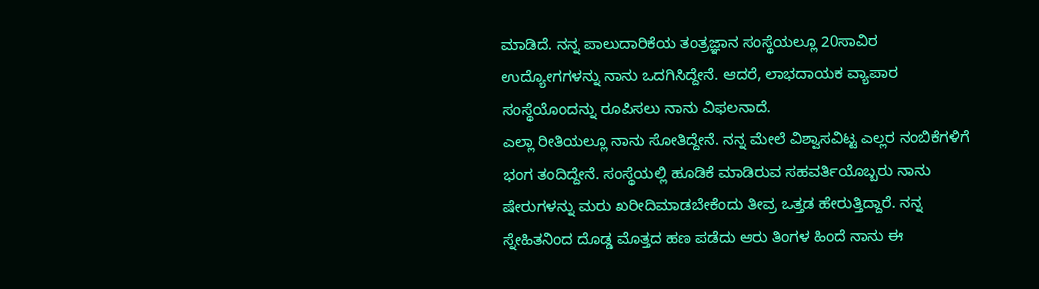ಮಾಡಿದೆ. ನನ್ನ ಪಾಲುದಾರಿಕೆಯ ತಂತ್ರಜ್ಞಾನ ಸಂಸ್ಥೆಯಲ್ಲೂ 20ಸಾವಿರ ಉದ್ಯೋಗಗಳನ್ನು ನಾನು ಒದಗಿಸಿದ್ದೇನೆ. ಆದರೆ, ಲಾಭದಾಯಕ ವ್ಯಾಪಾರ ಸಂಸ್ಥೆಯೊಂದನ್ನು ರೂಪಿಸಲು ನಾನು ವಿಫಲನಾದೆ.
ಎಲ್ಲಾ ರೀತಿಯಲ್ಲೂ ನಾನು ಸೋತಿದ್ದೇನೆ. ನನ್ನ ಮೇಲೆ ವಿಶ್ವಾಸವಿಟ್ಟ ಎಲ್ಲರ ನಂಬಿಕೆಗಳಿಗೆ ಭಂಗ ತಂದಿದ್ದೇನೆ. ಸಂಸ್ಥೆಯಲ್ಲಿ ಹೂಡಿಕೆ ಮಾಡಿರುವ ಸಹವರ್ತಿಯೊಬ್ಬರು ನಾನು ಷೇರುಗಳನ್ನು ಮರು ಖರೀದಿಮಾಡಬೇಕೆಂದು ತೀವ್ರ ಒತ್ತಡ ಹೇರುತ್ತಿದ್ದಾರೆ. ನನ್ನ ಸ್ನೇಹಿತನಿಂದ ದೊಡ್ಡ ಮೊತ್ತದ ಹಣ ಪಡೆದು ಆರು ತಿಂಗಳ ಹಿಂದೆ ನಾನು ಈ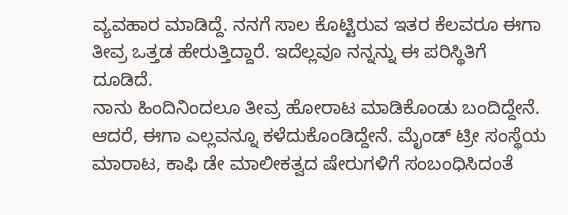ವ್ಯವಹಾರ ಮಾಡಿದ್ದೆ. ನನಗೆ ಸಾಲ ಕೊಟ್ಟಿರುವ ಇತರ ಕೆಲವರೂ ಈಗಾ ತೀವ್ರ ಒತ್ತಡ ಹೇರುತ್ತಿದ್ದಾರೆ. ಇದೆಲ್ಲವೂ ನನ್ನನ್ನು ಈ ಪರಿಸ್ಥಿತಿಗೆ ದೂಡಿದೆ.
ನಾನು ಹಿಂದಿನಿಂದಲೂ ತೀವ್ರ ಹೋರಾಟ ಮಾಡಿಕೊಂಡು ಬಂದಿದ್ದೇನೆ. ಆದರೆ, ಈಗಾ ಎಲ್ಲವನ್ನೂ ಕಳೆದುಕೊಂಡಿದ್ದೇನೆ. ಮೈಂಡ್ ಟ್ರೀ ಸಂಸ್ಥೆಯ ಮಾರಾಟ, ಕಾಫಿ ಡೇ ಮಾಲೀಕತ್ವದ ಷೇರುಗಳಿಗೆ ಸಂಬಂಧಿಸಿದಂತೆ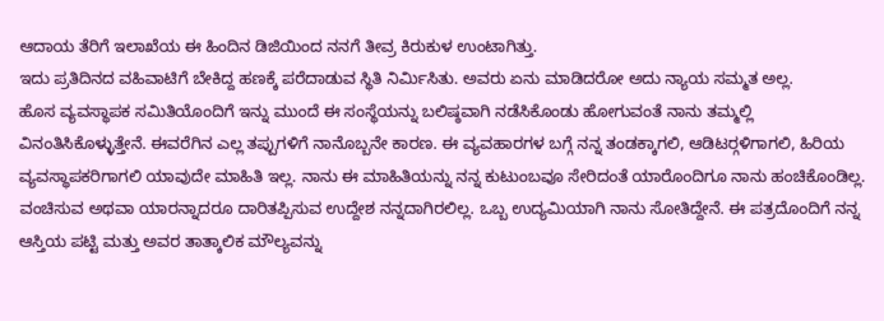ಆದಾಯ ತೆರಿಗೆ ಇಲಾಖೆಯ ಈ ಹಿಂದಿನ ಡಿಜಿಯಿಂದ ನನಗೆ ತೀವ್ರ ಕಿರುಕುಳ ಉಂಟಾಗಿತ್ತು.
ಇದು ಪ್ರತಿದಿನದ ವಹಿವಾಟಿಗೆ ಬೇಕಿದ್ದ ಹಣಕ್ಕೆ ಪರೆದಾಡುವ ಸ್ಥಿತಿ ನಿರ್ಮಿಸಿತು. ಅವರು ಏನು ಮಾಡಿದರೋ ಅದು ನ್ಯಾಯ ಸಮ್ಮತ ಅಲ್ಲ.
ಹೊಸ ವ್ಯವಸ್ಥಾಪಕ ಸಮಿತಿಯೊಂದಿಗೆ ಇನ್ನು ಮುಂದೆ ಈ ಸಂಸ್ಥೆಯನ್ನು ಬಲಿಷ್ಠವಾಗಿ ನಡೆಸಿಕೊಂಡು ಹೋಗುವಂತೆ ನಾನು ತಮ್ಮಲ್ಲಿ ವಿನಂತಿಸಿಕೊಳ್ಳುತ್ತೇನೆ. ಈವರೆಗಿನ ಎಲ್ಲ ತಪ್ಪುಗಳಿಗೆ ನಾನೊಬ್ಬನೇ ಕಾರಣ. ಈ ವ್ಯವಹಾರಗಳ ಬಗ್ಗೆ ನನ್ನ ತಂಡಕ್ಕಾಗಲಿ, ಆಡಿಟರ್‍ಗಳಿಗಾಗಲಿ, ಹಿರಿಯ ವ್ಯವಸ್ಥಾಪಕರಿಗಾಗಲಿ ಯಾವುದೇ ಮಾಹಿತಿ ಇಲ್ಲ. ನಾನು ಈ ಮಾಹಿತಿಯನ್ನು ನನ್ನ ಕುಟುಂಬವೂ ಸೇರಿದಂತೆ ಯಾರೊಂದಿಗೂ ನಾನು ಹಂಚಿಕೊಂಡಿಲ್ಲ.
ವಂಚಿಸುವ ಅಥವಾ ಯಾರನ್ನಾದರೂ ದಾರಿತಪ್ಪಿಸುವ ಉದ್ದೇಶ ನನ್ನದಾಗಿರಲಿಲ್ಲ. ಒಬ್ಬ ಉದ್ಯಮಿಯಾಗಿ ನಾನು ಸೋತಿದ್ದೇನೆ. ಈ ಪತ್ರದೊಂದಿಗೆ ನನ್ನ ಆಸ್ತಿಯ ಪಟ್ಟಿ ಮತ್ತು ಅವರ ತಾತ್ಕಾಲಿಕ ಮೌಲ್ಯವನ್ನು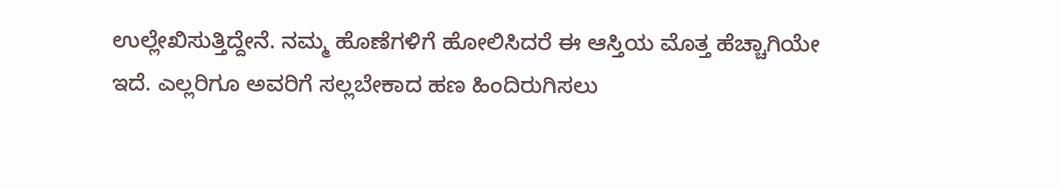ಉಲ್ಲೇಖಿಸುತ್ತಿದ್ದೇನೆ. ನಮ್ಮ ಹೊಣೆಗಳಿಗೆ ಹೋಲಿಸಿದರೆ ಈ ಆಸ್ತಿಯ ಮೊತ್ತ ಹೆಚ್ಚಾಗಿಯೇ ಇದೆ. ಎಲ್ಲರಿಗೂ ಅವರಿಗೆ ಸಲ್ಲಬೇಕಾದ ಹಣ ಹಿಂದಿರುಗಿಸಲು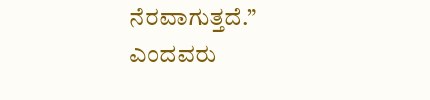ನೆರವಾಗುತ್ತದೆ.” ಎಂದವರು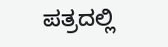ಪತ್ರದಲ್ಲಿ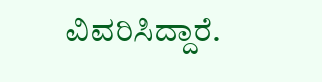ವಿವರಿಸಿದ್ದಾರೆ.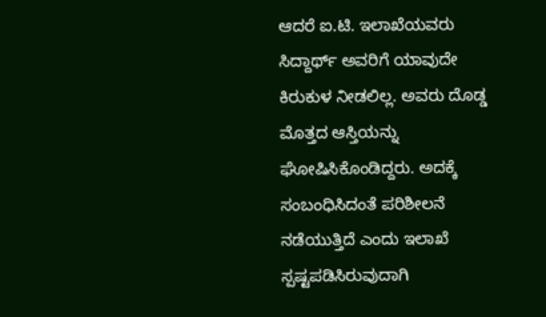ಆದರೆ ಐ.ಟಿ. ಇಲಾಖೆಯವರು ಸಿದ್ದಾರ್ಥ್ ಅವರಿಗೆ ಯಾವುದೇ ಕಿರುಕುಳ ನೀಡಲಿಲ್ಲ. ಅವರು ದೊಡ್ಡ ಮೊತ್ತದ ಆಸ್ತಿಯನ್ನು ಘೋಷಿಸಿಕೊಂಡಿದ್ದರು. ಅದಕ್ಕೆ ಸಂಬಂಧಿಸಿದಂತೆ ಪರಿಶೀಲನೆ ನಡೆಯುತ್ತಿದೆ ಎಂದು ಇಲಾಖೆ ಸ್ಪಷ್ಟಪಡಿಸಿರುವುದಾಗಿ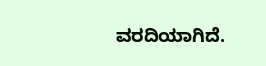ವರದಿಯಾಗಿದೆ.